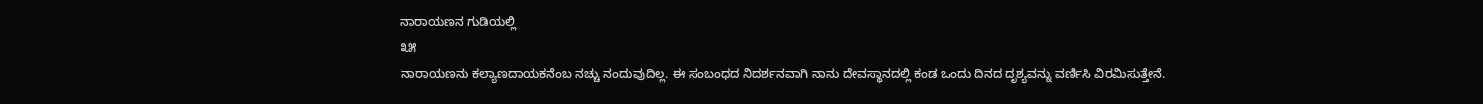ನಾರಾಯಣನ ಗುಡಿಯಲ್ಲಿ
೩೫
ನಾರಾಯಣನು ಕಲ್ಯಾಣದಾಯಕನೆಂಬ ನಚ್ಚು ನಂದುವುದಿಲ್ಲ. ಈ ಸಂಬಂಧದ ನಿದರ್ಶನವಾಗಿ ನಾನು ದೇವಸ್ಥಾನದಲ್ಲಿ ಕಂಡ ಒಂದು ದಿನದ ದೃಶ್ಯವನ್ನು ವರ್ಣಿಸಿ ವಿರಮಿಸುತ್ತೇನೆ.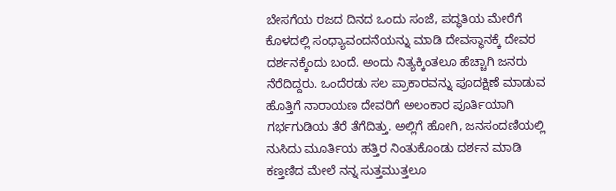ಬೇಸಗೆಯ ರಜದ ದಿನದ ಒಂದು ಸಂಜೆ, ಪದ್ಧತಿಯ ಮೇರೆಗೆ ಕೊಳದಲ್ಲಿ ಸಂಧ್ಯಾವಂದನೆಯನ್ನು ಮಾಡಿ ದೇವಸ್ಥಾನಕ್ಕೆ ದೇವರ ದರ್ಶನಕ್ಕೆಂದು ಬಂದೆ. ಅಂದು ನಿತ್ಯಕ್ಕಿಂತಲೂ ಹೆಚ್ಚಾಗಿ ಜನರು ನೆರೆದಿದ್ದರು. ಒಂದೆರಡು ಸಲ ಪ್ರಾಕಾರವನ್ನು ಪೂದಕ್ಷಿಣೆ ಮಾಡುವ ಹೊತ್ತಿಗೆ ನಾರಾಯಣ ದೇವರಿಗೆ ಅಲಂಕಾರ ಪೂರ್ತಿಯಾಗಿ ಗರ್ಭಗುಡಿಯ ತೆರೆ ತೆಗೆದಿತ್ತು. ಅಲ್ಲಿಗೆ ಹೋಗಿ, ಜನಸಂದಣಿಯಲ್ಲಿ ನುಸಿದು ಮೂರ್ತಿಯ ಹತ್ತಿರ ನಿಂತುಕೊಂಡು ದರ್ಶನ ಮಾಡಿ ಕಣ್ತಣಿದ ಮೇಲೆ ನನ್ನ ಸುತ್ತಮುತ್ತಲೂ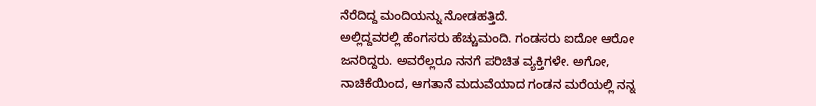ನೆರೆದಿದ್ದ ಮಂದಿಯನ್ನು ನೋಡಹತ್ತಿದೆ.
ಅಲ್ಲಿದ್ದವರಲ್ಲಿ ಹೆಂಗಸರು ಹೆಚ್ಚುಮಂದಿ. ಗಂಡಸರು ಐದೋ ಆರೋ ಜನರಿದ್ದರು. ಅವರೆಲ್ಲರೂ ನನಗೆ ಪರಿಚಿತ ವ್ಯಕ್ತಿಗಳೇ. ಅಗೋ, ನಾಚಿಕೆಯಿಂದ, ಆಗತಾನೆ ಮದುವೆಯಾದ ಗಂಡನ ಮರೆಯಲ್ಲಿ ನನ್ನ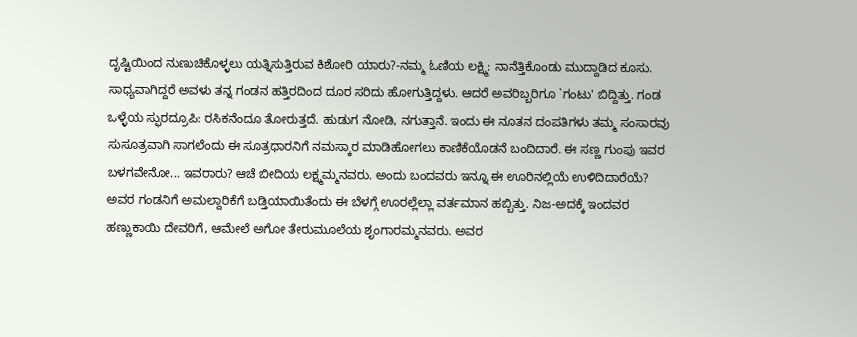ದೃಷ್ಟಿಯಿಂದ ನುಣುಚಿಕೊಳ್ಳಲು ಯತ್ನಿಸುತ್ತಿರುವ ಕಿಶೋರಿ ಯಾರು?-ನಮ್ಮ ಓಣಿಯ ಲಕ್ಷ್ಮಿ: ನಾನೆತ್ತಿಕೊಂಡು ಮುದ್ದಾಡಿದ ಕೂಸು. ಸಾಧ್ಯವಾಗಿದ್ದರೆ ಅವಳು ತನ್ನ ಗಂಡನ ಹತ್ತಿರದಿಂದ ದೂರ ಸರಿದು ಹೋಗುತ್ತಿದ್ದಳು. ಆದರೆ ಅವರಿಬ್ಬರಿಗೂ `ಗಂಟು' ಬಿದ್ದಿತ್ತು. ಗಂಡ ಒಳ್ಳೆಯ ಸ್ಫುರದ್ರೂಪಿ: ರಸಿಕನೆಂದೂ ತೋರುತ್ತದೆ. ಹುಡುಗ ನೋಡಿ, ನಗುತ್ತಾನೆ. ಇಂದು ಈ ನೂತನ ದಂಪತಿಗಳು ತಮ್ಮ ಸಂಸಾರವು ಸುಸೂತ್ರವಾಗಿ ಸಾಗಲೆಂದು ಈ ಸೂತ್ರಧಾರನಿಗೆ ನಮಸ್ಕಾರ ಮಾಡಿಹೋಗಲು ಕಾಣಿಕೆಯೊಡನೆ ಬಂದಿದಾರೆ. ಈ ಸಣ್ಣ ಗುಂಪು ಇವರ ಬಳಗವೇನೋ... ಇವರಾರು? ಆಚೆ ಬೀದಿಯ ಲಕ್ಷ್ಮಮ್ಮನವರು. ಅಂದು ಬಂದವರು ಇನ್ನೂ ಈ ಊರಿನಲ್ಲಿಯೆ ಉಳಿದಿದಾರೆಯೆ? ಅವರ ಗಂಡನಿಗೆ ಅಮಲ್ದಾರಿಕೆಗೆ ಬಡ್ತಿಯಾಯಿತೆಂದು ಈ ಬೆಳಗ್ಗೆ ಊರಲ್ಲೆಲ್ಲಾ ವರ್ತಮಾನ ಹಬ್ಬಿತ್ತು. ನಿಜ-ಅದಕ್ಕೆ ಇಂದವರ ಹಣ್ಣುಕಾಯಿ ದೇವರಿಗೆ, ಆಮೇಲೆ ಅಗೋ ತೇರುಮೂಲೆಯ ಶೃಂಗಾರಮ್ಮನವರು. ಅವರ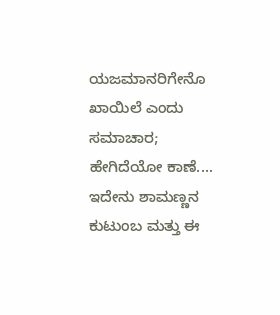ಯಜಮಾನರಿಗೇನೊ ಖಾಯಿಲೆ ಎಂದು ಸಮಾಚಾರ; ಹೇಗಿದೆಯೋ ಕಾಣೆ.... ಇದೇನು ಶಾಮಣ್ಣನ ಕುಟುಂಬ ಮತ್ತು ಈ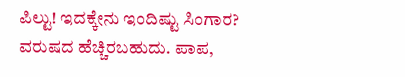ಪಿಲ್ಟು! ಇದಕ್ಕೇನು ಇಂದಿಷ್ಟು ಸಿಂಗಾರ? ವರುಷದ ಹೆಚ್ಚಿರಬಹುದು. ಪಾಪ,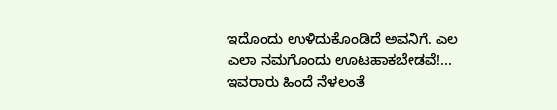ಇದೊಂದು ಉಳಿದುಕೊಂಡಿದೆ ಅವನಿಗೆ. ಎಲ ಎಲಾ ನಮಗೊಂದು ಊಟಹಾಕಬೇಡವೆ!... ಇವರಾರು ಹಿಂದೆ ನೆಳಲಂತೆ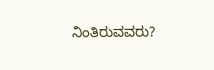ನಿಂತಿರುವವರು?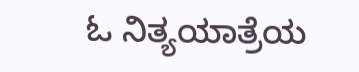ಓ ನಿತ್ಯಯಾತ್ರೆಯ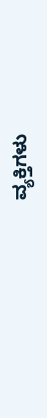ವ್ಯಕ್ತಿಗಳು